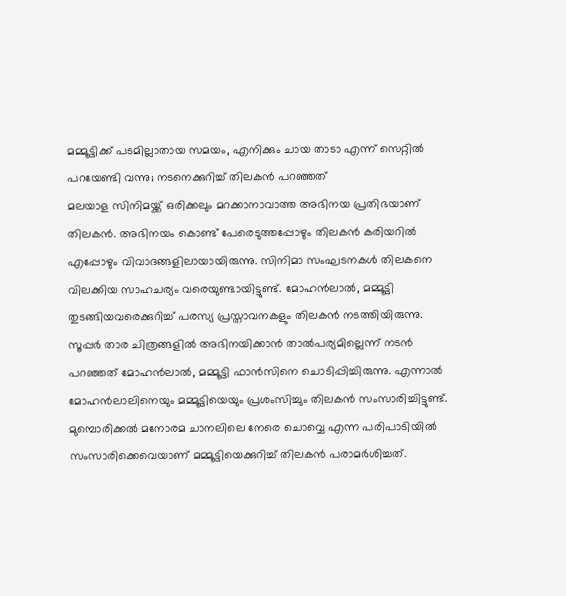മമ്മൂട്ടിക്ക് പടമില്ലാതായ സമയം, എനിക്കും ചായ താടാ എന്ന് സെറ്റിൽ പറയേണ്ടി വന്നു; നടനെക്കുറിച്ച് തിലകൻ പറഞ്ഞത്
മലയാള സിനിമയ്ക്ക് ഒരിക്കലും മറക്കാനാവാത്ത അഭിനയ പ്രതിഭയാണ് തിലകൻ. അഭിനയം കൊണ്ട് പേരെടുത്തപ്പോഴും തിലകൻ കരിയറിൽ എപ്പോഴും വിവാദങ്ങളിലായായിരുന്നു. സിനിമാ സംഘടനകൾ തിലകനെ വിലക്കിയ സാഹചര്യം വരെയുണ്ടായിട്ടുണ്ട്. മോഹൻലാൽ, മമ്മൂട്ടി തുടങ്ങിയവരെക്കുറിച്ച് പരസ്യ പ്രസ്താവനകളും തിലകൻ നടത്തിയിരുന്നു.
സൂപ്പർ താര ചിത്രങ്ങളിൽ അഭിനയിക്കാൻ താൽപര്യമില്ലെന്ന് നടൻ പറഞ്ഞത് മോഹൻലാൽ, മമ്മൂട്ടി ഫാൻസിനെ ചൊടിപ്പിച്ചിരുന്നു. എന്നാൽ മോഹൻലാലിനെയും മമ്മൂട്ടിയെയും പ്രശംസിച്ചും തിലകൻ സംസാരിച്ചിട്ടുണ്ട്. മുമ്പൊരിക്കൽ മനോരമ ചാനലിലെ നേരെ ചൊവ്വെ എന്ന പരിപാടിയിൽ സംസാരിക്കെവെയാണ് മമ്മൂട്ടിയെക്കുറിച്ച് തിലകൻ പരാമർശിച്ചത്.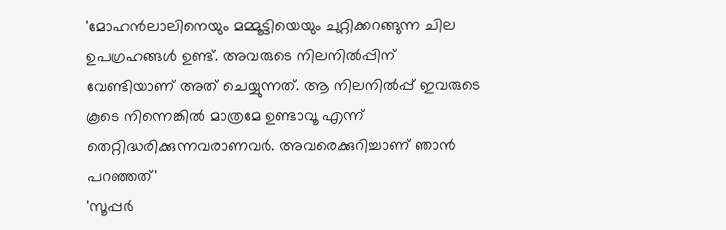'മോഹൻലാലിനെയും മമ്മൂട്ടിയെയും ചുറ്റിക്കറങ്ങുന്ന ചില ഉപഗ്രഹങ്ങൾ ഉണ്ട്. അവരുടെ നിലനിൽപ്പിന് വേണ്ടിയാണ് അത് ചെയ്യുന്നത്. ആ നിലനിൽപ്പ് ഇവരുടെ കൂടെ നിന്നെങ്കിൽ മാത്രമേ ഉണ്ടാവൂ എന്ന് തെറ്റിദ്ധരിക്കുന്നവരാണവർ. അവരെക്കുറിച്ചാണ് ഞാൻ പറഞ്ഞത്'
'സൂപ്പർ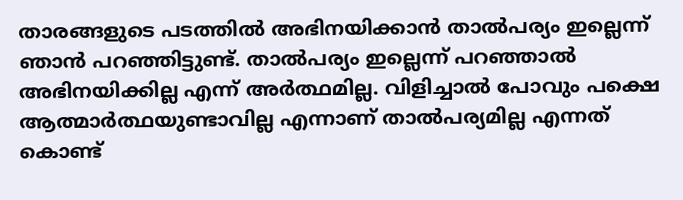താരങ്ങളുടെ പടത്തിൽ അഭിനയിക്കാൻ താൽപര്യം ഇല്ലെന്ന് ഞാൻ പറഞ്ഞിട്ടുണ്ട്. താൽപര്യം ഇല്ലെന്ന് പറഞ്ഞാൽ അഭിനയിക്കില്ല എന്ന് അർത്ഥമില്ല. വിളിച്ചാൽ പോവും പക്ഷെ ആത്മാർത്ഥയുണ്ടാവില്ല എന്നാണ് താൽപര്യമില്ല എന്നത് കൊണ്ട്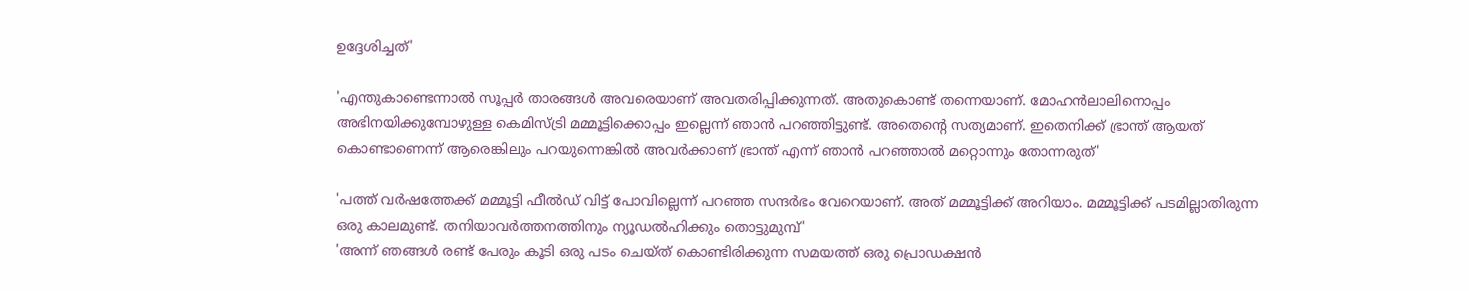ഉദ്ദേശിച്ചത്'

'എന്തുകാണ്ടെന്നാൽ സൂപ്പർ താരങ്ങൾ അവരെയാണ് അവതരിപ്പിക്കുന്നത്. അതുകൊണ്ട് തന്നെയാണ്. മോഹൻലാലിനൊപ്പം അഭിനയിക്കുമ്പോഴുള്ള കെമിസ്ട്രി മമ്മൂട്ടിക്കൊപ്പം ഇല്ലെന്ന് ഞാൻ പറഞ്ഞിട്ടുണ്ട്. അതെന്റെ സത്യമാണ്. ഇതെനിക്ക് ഭ്രാന്ത് ആയത് കൊണ്ടാണെന്ന് ആരെങ്കിലും പറയുന്നെങ്കിൽ അവർക്കാണ് ഭ്രാന്ത് എന്ന് ഞാൻ പറഞ്ഞാൽ മറ്റൊന്നും തോന്നരുത്'

'പത്ത് വർഷത്തേക്ക് മമ്മൂട്ടി ഫീൽഡ് വിട്ട് പോവില്ലെന്ന് പറഞ്ഞ സന്ദർഭം വേറെയാണ്. അത് മമ്മൂട്ടിക്ക് അറിയാം. മമ്മൂട്ടിക്ക് പടമില്ലാതിരുന്ന ഒരു കാലമുണ്ട്. തനിയാവർത്തനത്തിനും ന്യൂഡൽഹിക്കും തൊട്ടുമുമ്പ്'
'അന്ന് ഞങ്ങൾ രണ്ട് പേരും കൂടി ഒരു പടം ചെയ്ത് കൊണ്ടിരിക്കുന്ന സമയത്ത് ഒരു പ്രൊഡക്ഷൻ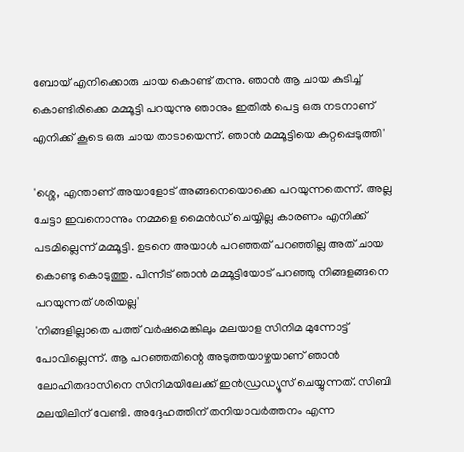ബോയ് എനിക്കൊരു ചായ കൊണ്ട് തന്നു. ഞാൻ ആ ചായ കുടിച്ച് കൊണ്ടിരിക്കെ മമ്മൂട്ടി പറയുന്നു ഞാനും ഇതിൽ പെട്ട ഒരു നടനാണ് എനിക്ക് കൂടെ ഒരു ചായ താടായെന്ന്. ഞാൻ മമ്മൂട്ടിയെ കുറ്റപ്പെടുത്തി'

'ശ്ശെ, എന്താണ് അയാളോട് അങ്ങനെയൊക്കെ പറയുന്നതെന്ന്. അല്ല ചേട്ടാ ഇവനൊന്നും നമ്മളെ മൈൻഡ് ചെയ്യില്ല കാരണം എനിക്ക് പടമില്ലെന്ന് മമ്മൂട്ടി. ഉടനെ അയാൾ പറഞ്ഞത് പറഞ്ഞില്ല അത് ചായ കൊണ്ടു കൊടുത്തു. പിന്നീട് ഞാൻ മമ്മൂട്ടിയോട് പറഞ്ഞു നിങ്ങളങ്ങനെ പറയുന്നത് ശരിയല്ല'
'നിങ്ങളില്ലാതെ പത്ത് വർഷമെങ്കിലും മലയാള സിനിമ മുന്നോട്ട് പോവില്ലെന്ന്. ആ പറഞ്ഞതിന്റെ അടുത്തയാഴ്ചയാണ് ഞാൻ ലോഹിതദാസിനെ സിനിമയിലേക്ക് ഇൻഡ്രഡ്യൂസ് ചെയ്യുന്നത്. സിബി മലയിലിന് വേണ്ടി. അദ്ദേഹത്തിന് തനിയാവർത്തനം എന്ന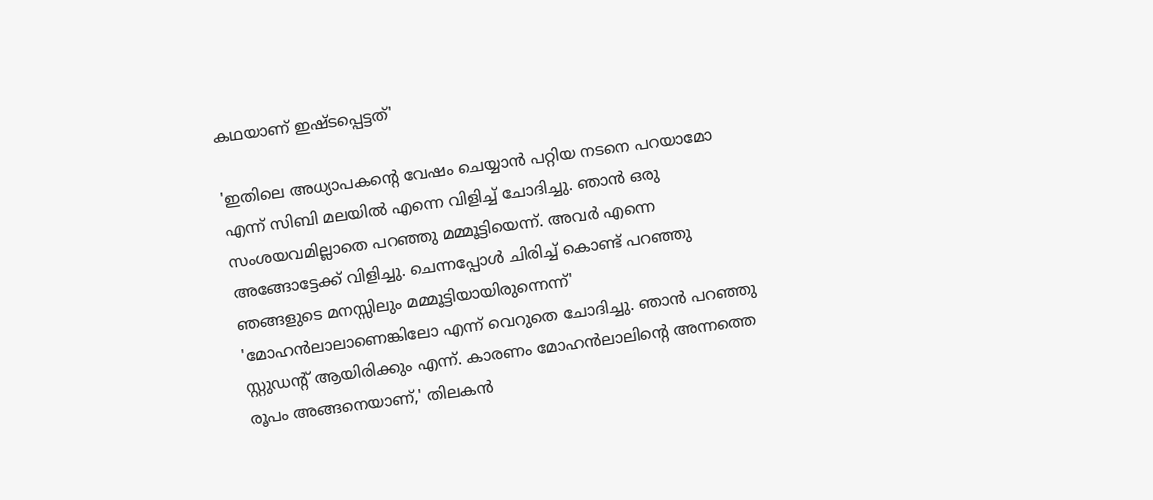കഥയാണ് ഇഷ്ടപ്പെട്ടത്'

'ഇതിലെ അധ്യാപകന്റെ വേഷം ചെയ്യാൻ പറ്റിയ നടനെ പറയാമോ എന്ന് സിബി മലയിൽ എന്നെ വിളിച്ച് ചോദിച്ചു. ഞാൻ ഒരു സംശയവമില്ലാതെ പറഞ്ഞു മമ്മൂട്ടിയെന്ന്. അവർ എന്നെ അങ്ങോട്ടേക്ക് വിളിച്ചു. ചെന്നപ്പോൾ ചിരിച്ച് കൊണ്ട് പറഞ്ഞു ഞങ്ങളുടെ മനസ്സിലും മമ്മൂട്ടിയായിരുന്നെന്ന്'
'മോഹൻലാലാണെങ്കിലോ എന്ന് വെറുതെ ചോദിച്ചു. ഞാൻ പറഞ്ഞു സ്റ്റുഡന്റ് ആയിരിക്കും എന്ന്. കാരണം മോഹൻലാലിന്റെ അന്നത്തെ രൂപം അങ്ങനെയാണ്,' തിലകൻ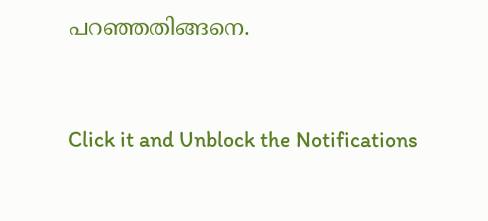പറഞ്ഞതിങ്ങനെ.


Click it and Unblock the Notifications